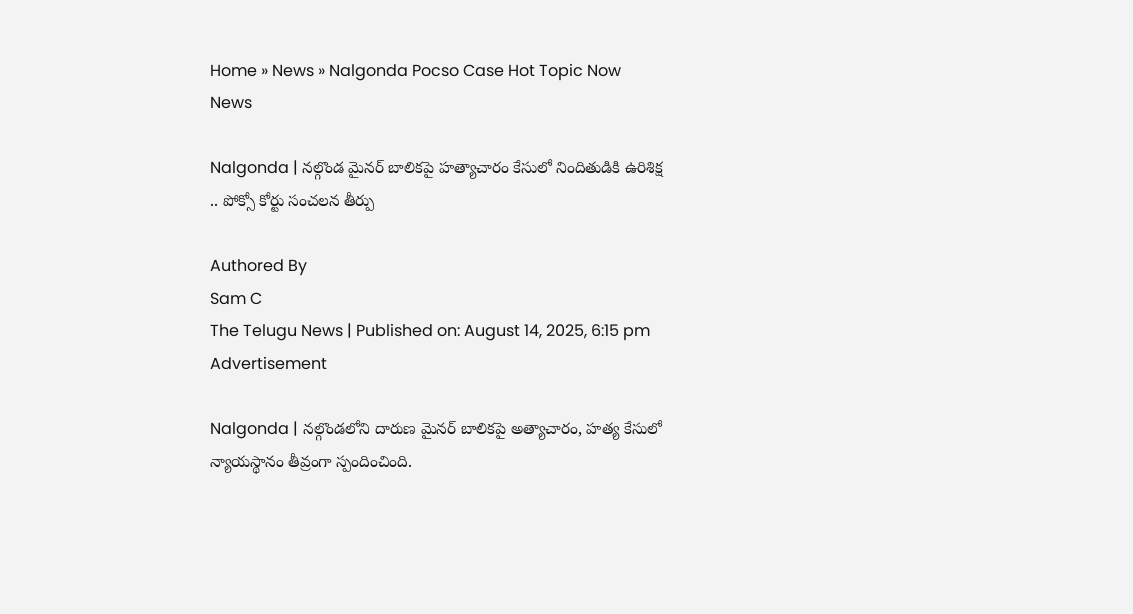Home » News » Nalgonda Pocso Case Hot Topic Now
News

Nalgonda | నల్గొండ మైనర్ బాలికపై హత్యాచారం కేసులో నిందితుడికి ఉరిశిక్ష .. పోక్సో కోర్టు సంచలన తీర్పు

Authored By
Sam C
The Telugu News | Published on: August 14, 2025, 6:15 pm
Advertisement

Nalgonda | నల్గొండలోని దారుణ మైనర్ బాలికపై అత్యాచారం, హత్య కేసులో న్యాయస్థానం తీవ్రంగా స్పందించింది.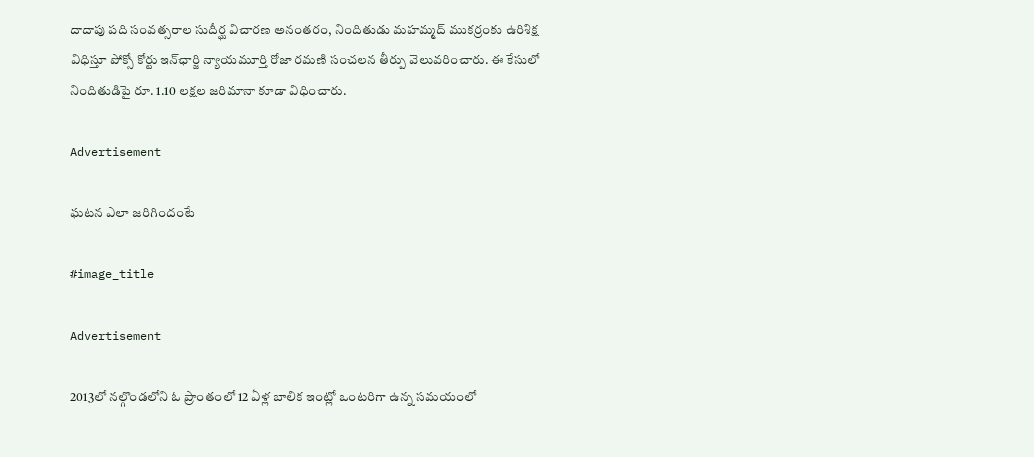దాదాపు పది సంవత్సరాల సుదీర్ఘ విచారణ అనంతరం, నిందితుడు మహమ్మద్ ముకర్రంకు ఉరిశిక్ష విధిస్తూ పోక్సో కోర్టు ఇన్‌ఛార్జి న్యాయమూర్తి రోజా రమణి సంచలన తీర్పు వెలువరించారు. ఈ కేసులో నిందితుడిపై రూ. 1.10 లక్షల జరిమానా కూడా విధించారు.

Advertisement

ఘటన ఎలా జరిగిందంటే

#image_title

Advertisement

2013లో నల్గొండలోని ఓ ప్రాంతంలో 12 ఏళ్ల బాలిక ఇంట్లో ఒంటరిగా ఉన్న సమయంలో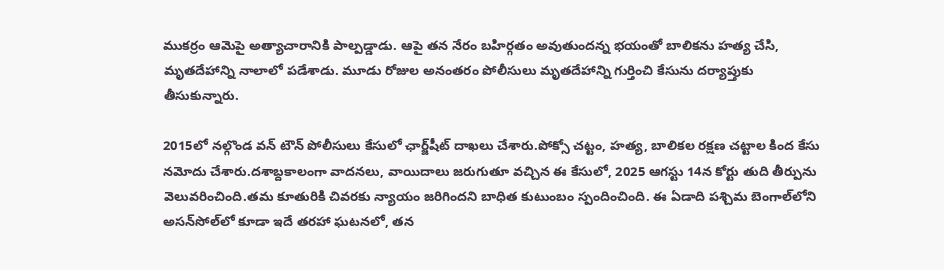ముకర్రం ఆమెపై అత్యాచారానికి పాల్పడ్డాడు. ఆపై తన నేరం బహిర్గతం అవుతుందన్న భయంతో బాలికను హత్య చేసి, మృతదేహాన్ని నాలాలో పడేశాడు. మూడు రోజుల అనంతరం పోలీసులు మృతదేహాన్ని గుర్తించి కేసును దర్యాప్తుకు తీసుకున్నారు.

2015లో నల్గొండ వన్ టౌన్ పోలీసులు కేసులో ఛార్జ్‌షీట్ దాఖలు చేశారు.పోక్సో చట్టం, హత్య, బాలికల రక్షణ చట్టాల కింద కేసు నమోదు చేశారు.దశాబ్దకాలంగా వాదనలు, వాయిదాలు జరుగుతూ వచ్చిన ఈ కేసులో, 2025 ఆగస్టు 14న కోర్టు తుది తీర్పును వెలువరించింది.తమ కూతురికి చివరకు న్యాయం జరిగిందని బాధిత కుటుంబం స్పందించింది. ఈ ఏడాది పశ్చిమ బెంగాల్‌లోని అసన్‌సోల్‌లో కూడా ఇదే తరహా ఘటనలో, తన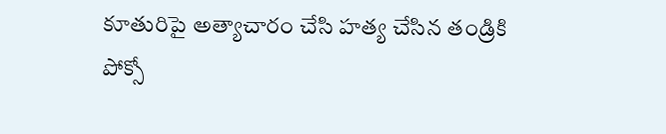కూతురిపై అత్యాచారం చేసి హత్య చేసిన తండ్రికి పోక్సో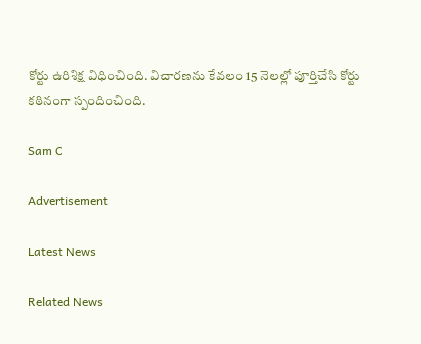కోర్టు ఉరిశిక్ష విధించింది. విచారణను కేవలం 15 నెలల్లో పూర్తిచేసి కోర్టు కఠినంగా స్పందించింది.

Sam C

Advertisement

Latest News

Related News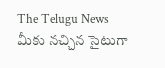The Telugu News మీకు నచ్చిన సైటుగా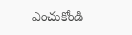ఎంచుకోండి